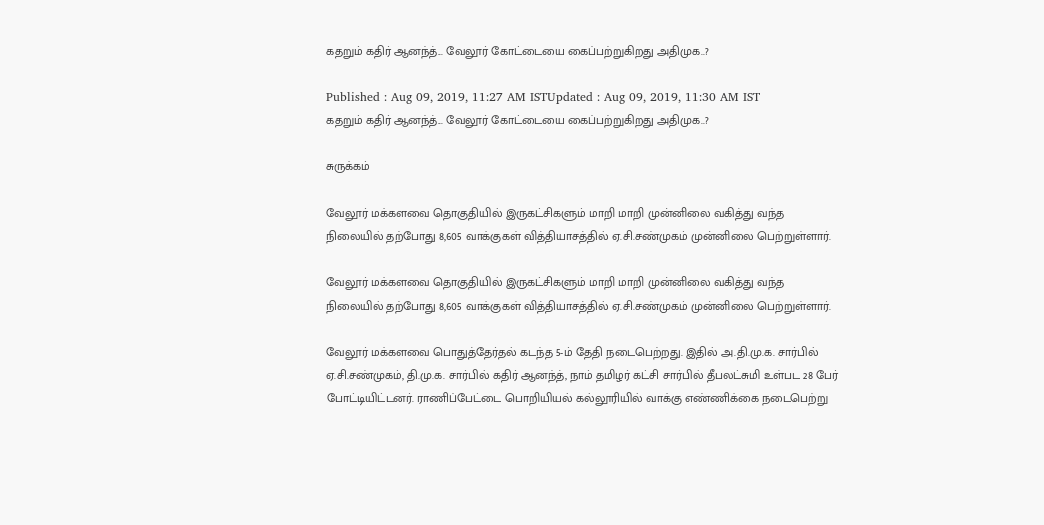கதறும் கதிர் ஆனந்த்... வேலூர் கோட்டையை கைப்பற்றுகிறது அதிமுக..?

Published : Aug 09, 2019, 11:27 AM ISTUpdated : Aug 09, 2019, 11:30 AM IST
கதறும் கதிர் ஆனந்த்... வேலூர் கோட்டையை கைப்பற்றுகிறது அதிமுக..?

சுருக்கம்

வேலூர் மக்களவை தொகுதியில் இருகட்சிகளும் மாறி மாறி முன்னிலை வகித்து வந்த நிலையில் தற்போது 8,605 வாக்குகள் வித்தியாசத்தில் ஏ.சி.சண்முகம் முன்னிலை பெற்றுள்ளார்.

வேலூர் மக்களவை தொகுதியில் இருகட்சிகளும் மாறி மாறி முன்னிலை வகித்து வந்த நிலையில் தற்போது 8,605 வாக்குகள் வித்தியாசத்தில் ஏ.சி.சண்முகம் முன்னிலை பெற்றுள்ளார்.

வேலூர் மக்களவை பொதுத்தேர்தல் கடந்த 5-ம் தேதி நடைபெற்றது. இதில் அ.தி.மு.க. சார்பில் ஏ.சி.சண்முகம், தி.மு.க. சார்பில் கதிர் ஆனந்த், நாம் தமிழர் கட்சி சார்பில் தீபலட்சுமி உள்பட 28 பேர் போட்டியிட்டனர். ராணிப்பேட்டை பொறியியல் கல்லூரியில் வாக்கு எண்ணிக்கை நடைபெற்று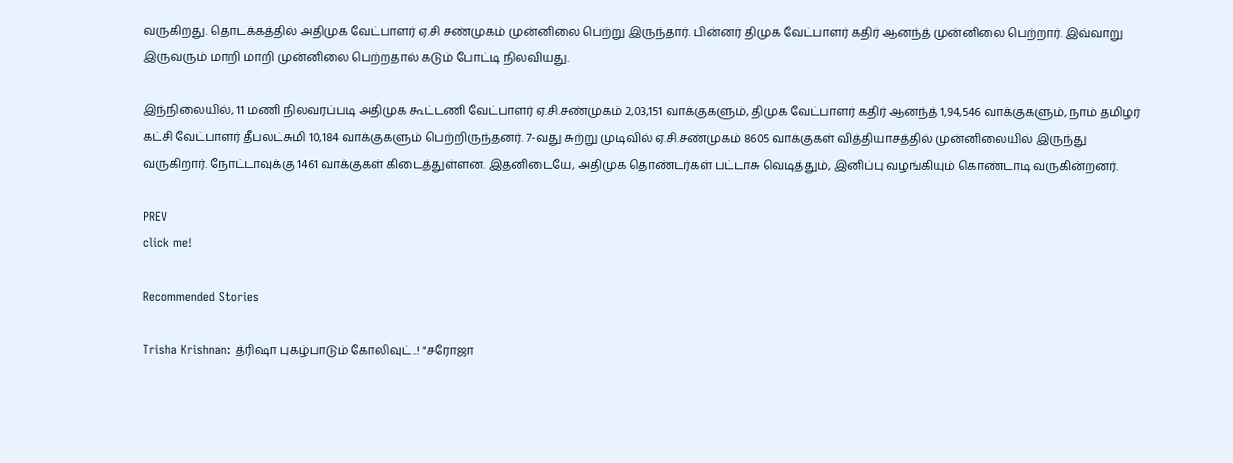வருகிறது. தொடக்கத்தில் அதிமுக வேட்பாளர் ஏ.சி சண்முகம் முன்னிலை பெற்று இருந்தார். பின்னர் திமுக வேட்பாளர் கதிர் ஆனந்த் முன்னிலை பெற்றார். இவ்வாறு இருவரும் மாறி மாறி முன்னிலை பெற்றதால் கடும் போட்டி நிலவியது.

இந்நிலையில், 11 மணி நிலவரப்படி அதிமுக கூட்டணி வேட்பாளர் ஏ.சி.சண்முகம் 2,03,151 வாக்குகளும், திமுக வேட்பாளர் கதிர் ஆனந்த் 1,94,546 வாக்குகளும், நாம் தமிழர் கட்சி வேட்பாளர் தீபலட்சுமி 10,184 வாக்குகளும் பெற்றிருந்தனர். 7-வது சுற்று முடிவில் ஏ.சி.சண்முகம் 8605 வாக்குகள் வித்தியாசத்தில் முன்னிலையில் இருந்து வருகிறார். நோட்டாவுக்கு 1461 வாக்குகள் கிடைத்துள்ளன. இதனிடையே, அதிமுக தொண்டர்கள் பட்டாசு வெடித்தும், இனிப்பு வழங்கியும் கொண்டாடி வருகின்றனர்.

PREV
click me!

Recommended Stories

Trisha Krishnan: த்ரிஷா புகழ்பாடும் கோலிவுட்..! "சரோஜா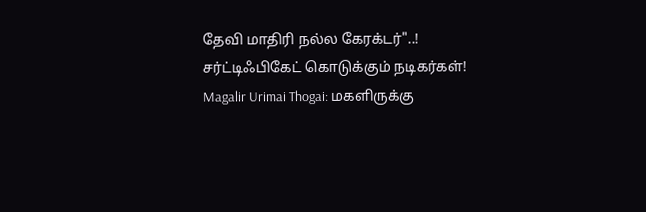தேவி மாதிரி நல்ல கேரக்டர்"..! சர்ட்டிஃபிகேட் கொடுக்கும் நடிகர்கள்!
Magalir Urimai Thogai: மகளிருக்கு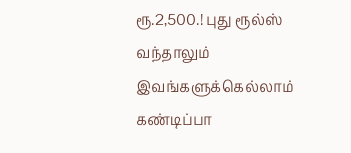ரூ.2,500.! புது ரூல்ஸ் வந்தாலும் இவங்களுக்கெல்லாம் கண்டிப்பா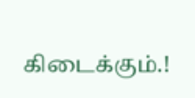கிடைக்கும்.!